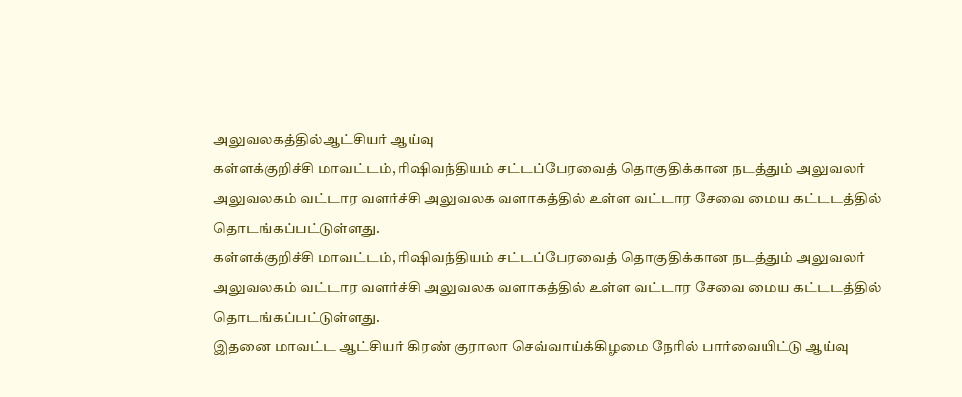அலுவலகத்தில்ஆட்சியர் ஆய்வு
கள்ளக்குறிச்சி மாவட்டம், ரிஷிவந்தியம் சட்டப்பேரவைத் தொகுதிக்கான நடத்தும் அலுவலர் அலுவலகம் வட்டார வளர்ச்சி அலுவலக வளாகத்தில் உள்ள வட்டார சேவை மைய கட்டடத்தில் தொடங்கப்பட்டுள்ளது.
கள்ளக்குறிச்சி மாவட்டம், ரிஷிவந்தியம் சட்டப்பேரவைத் தொகுதிக்கான நடத்தும் அலுவலர் அலுவலகம் வட்டார வளர்ச்சி அலுவலக வளாகத்தில் உள்ள வட்டார சேவை மைய கட்டடத்தில் தொடங்கப்பட்டுள்ளது.
இதனை மாவட்ட ஆட்சியர் கிரண் குராலா செவ்வாய்க்கிழமை நேரில் பார்வையிட்டு ஆய்வு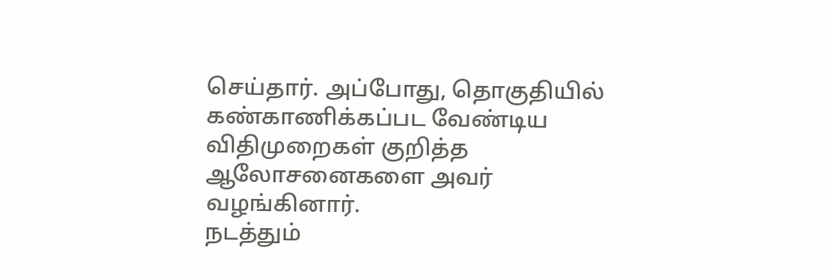செய்தார். அப்போது, தொகுதியில் கண்காணிக்கப்பட வேண்டிய விதிமுறைகள் குறித்த ஆலோசனைகளை அவர் வழங்கினார்.
நடத்தும்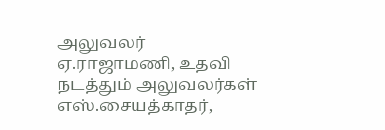அலுவலர் ஏ.ராஜாமணி, உதவி நடத்தும் அலுவலர்கள் எஸ்.சையத்காதர்,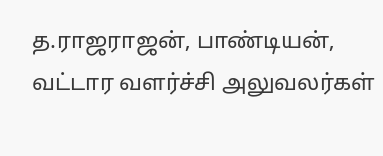த.ராஜராஜன், பாண்டியன், வட்டார வளர்ச்சி அலுவலர்கள்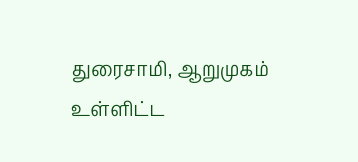துரைசாமி, ஆறுமுகம் உள்ளிட்ட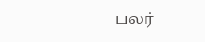பலர்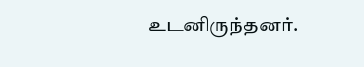உடனிருந்தனர்.